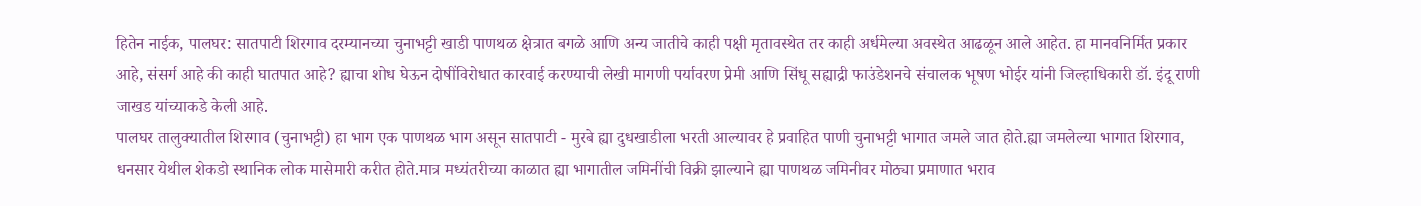हितेन नाईक, पालघर: सातपाटी शिरगाव दरम्यानच्या चुनाभट्टी खाडी पाणथळ क्षेत्रात बगळे आणि अन्य जातीचे काही पक्षी मृतावस्थेत तर काही अर्धमेल्या अवस्थेत आढळून आले आहेत. हा मानवनिर्मित प्रकार आहे, संसर्ग आहे की काही घातपात आहे? ह्याचा शोध घेऊन दोषींविरोधात कारवाई करण्याची लेखी मागणी पर्यावरण प्रेमी आणि सिंधू सह्याद्री फाउंडेशनचे संचालक भूषण भोईर यांनी जिल्हाधिकारी डॉ. इंदू राणी जाखड यांच्याकडे केली आहे.
पालघर तालुक्यातील शिरगाव (चुनाभट्टी) हा भाग एक पाणथळ भाग असून सातपाटी - मुरबे ह्या दुधखाडीला भरती आल्यावर हे प्रवाहित पाणी चुनाभट्टी भागात जमले जात होते.ह्या जमलेल्या भागात शिरगाव, धनसार येथील शेकडो स्थानिक लोक मासेमारी करीत होते.मात्र मध्यंतरीच्या काळात ह्या भागातील जमिनींची विक्री झाल्याने ह्या पाणथळ जमिनीवर मोठ्या प्रमाणात भराव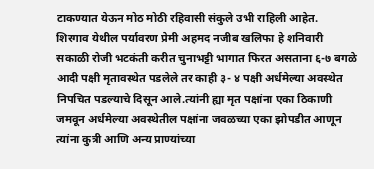टाकण्यात येऊन मोठ मोठी रहिवासी संकुले उभी राहिली आहेत.
शिरगाव येथील पर्यावरण प्रेमी अहमद नजीब खलिफा हे शनिवारी सकाळी रोजी भटकंती करीत चुनाभट्टी भागात फिरत असताना ६-७ बगळे आदी पक्षी मृतावस्थेत पडलेले तर काही ३- ४ पक्षी अर्धमेल्या अवस्थेत निपचित पडल्याचे दिसून आले.त्यांनी ह्या मृत पक्षांना एका ठिकाणी जमवून अर्धमेल्या अवस्थेतील पक्षांना जवळच्या एका झोपडीत आणून त्यांना कुत्री आणि अन्य प्राण्यांच्या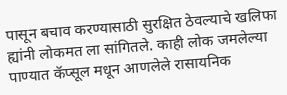पासून बचाव करण्यासाठी सुरक्षित ठेवल्याचे खलिफा ह्यांनी लोकमत ला सांगितले. काही लोक जमलेल्या पाण्यात कॅप्सूल मधून आणलेले रासायनिक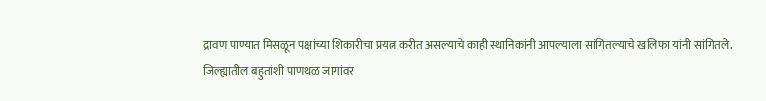द्रावण पाण्यात मिसळून पक्षांच्या शिकारीचा प्रयत्न करीत असल्याचे काही स्थानिकांनी आपल्याला सांगितल्याचे खलिफा यांनी सांगितले.
जिल्ह्यातील बहुतांशी पाणथळ जागांवर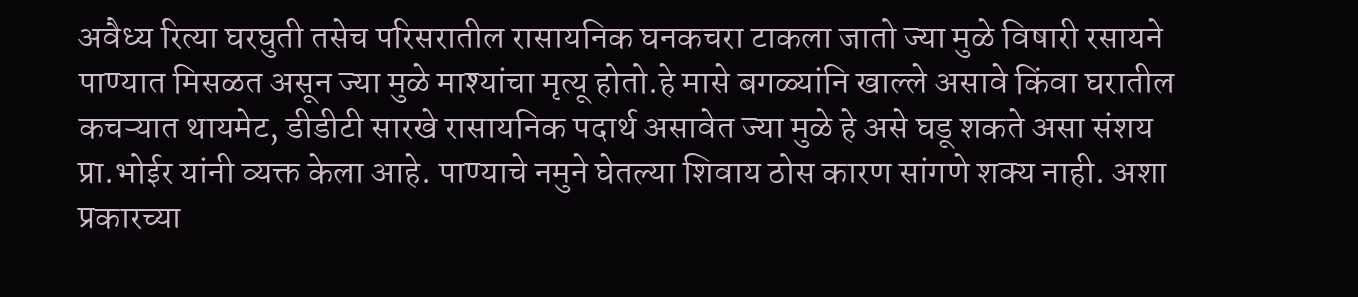अवैध्य रित्या घरघुती तसेच परिसरातील रासायनिक घनकचरा टाकला जातो ज्या मुळे विषारी रसायने पाण्यात मिसळत असून ज्या मुळे माश्यांचा मृत्यू होतो.हे मासे बगळ्यांनि खाल्ले असावे किंवा घरातील कचऱ्यात थायमेट, डीडीटी सारखे रासायनिक पदार्थ असावेत ज्या मुळे हे असे घडू शकते असा संशय प्रा.भोईर यांनी व्यक्त केला आहे. पाण्याचे नमुने घेतल्या शिवाय ठोस कारण सांगणे शक्य नाही. अशा प्रकारच्या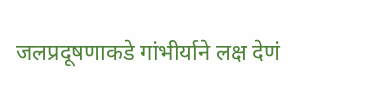जलप्रदूषणाकडे गांभीर्याने लक्ष देणं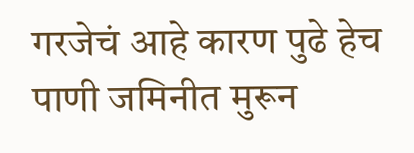गरजेचं आहे कारण पुढे हेच पाणी जमिनीत मुरून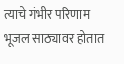त्याचे गंभीर परिणाम भूजल साठ्यावर होतात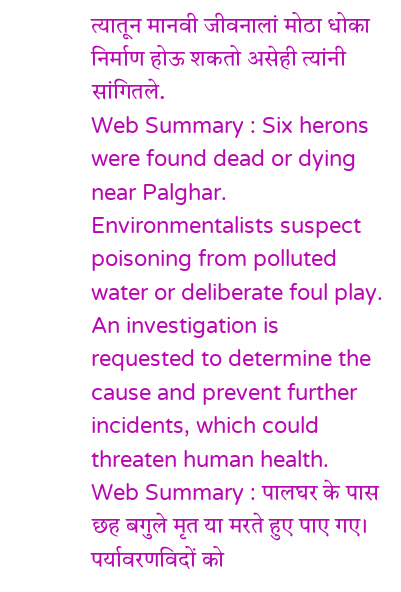त्यातून मानवी जीवनालां मोठा धोका निर्माण होऊ शकतो असेही त्यांनी सांगितले.
Web Summary : Six herons were found dead or dying near Palghar. Environmentalists suspect poisoning from polluted water or deliberate foul play. An investigation is requested to determine the cause and prevent further incidents, which could threaten human health.
Web Summary : पालघर के पास छह बगुले मृत या मरते हुए पाए गए। पर्यावरणविदों को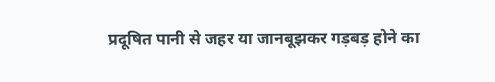प्रदूषित पानी से जहर या जानबूझकर गड़बड़ होने का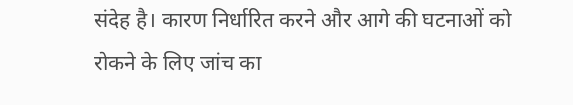संदेह है। कारण निर्धारित करने और आगे की घटनाओं को रोकने के लिए जांच का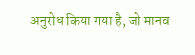अनुरोध किया गया है, जो मानव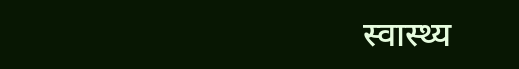स्वास्थ्य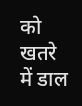को खतरे में डाल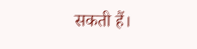सकती हैं।